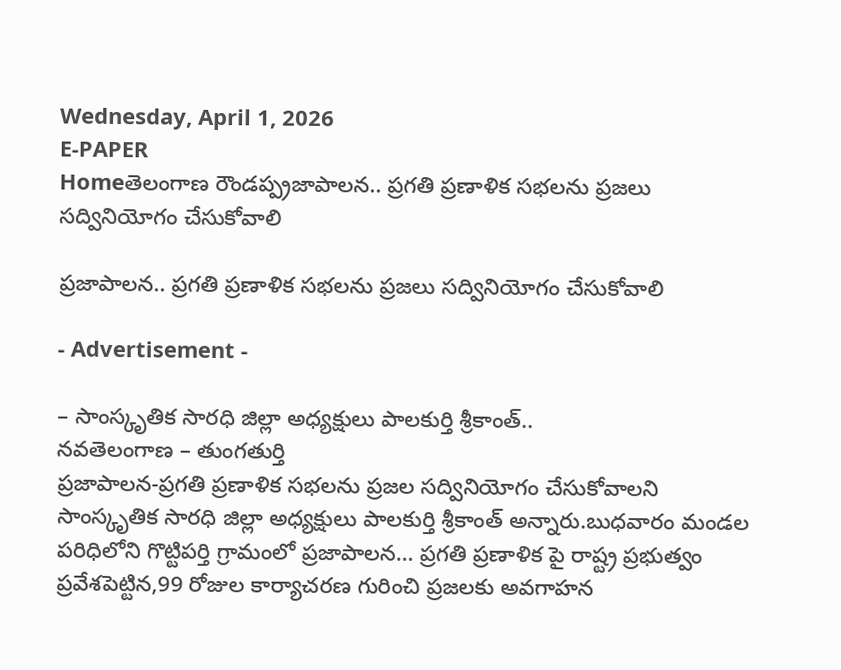Wednesday, April 1, 2026
E-PAPER
Homeతెలంగాణ రౌండప్ప్రజాపాలన.. ప్రగతి ప్రణాళిక సభలను ప్రజలు సద్వినియోగం చేసుకోవాలి

ప్రజాపాలన.. ప్రగతి ప్రణాళిక సభలను ప్రజలు సద్వినియోగం చేసుకోవాలి

- Advertisement -

– సాంస్కృతిక సారధి జిల్లా అధ్యక్షులు పాలకుర్తి శ్రీకాంత్..
నవతెలంగాణ – తుంగతుర్తి
ప్రజాపాలన-ప్రగతి ప్రణాళిక సభలను ప్రజల సద్వినియోగం చేసుకోవాలని సాంస్కృతిక సారధి జిల్లా అధ్యక్షులు పాలకుర్తి శ్రీకాంత్ అన్నారు.బుధవారం మండల పరిధిలోని గొట్టిపర్తి గ్రామంలో ప్రజాపాలన… ప్రగతి ప్రణాళిక పై రాష్ట్ర ప్రభుత్వం ప్రవేశపెట్టిన,99 రోజుల కార్యాచరణ గురించి ప్రజలకు అవగాహన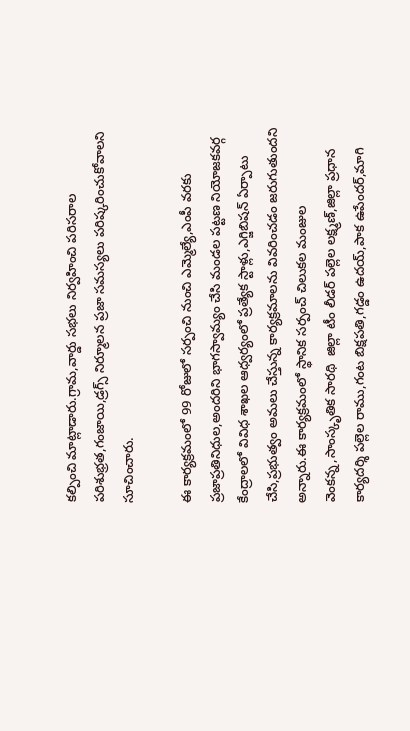కల్పించి మాట్లాడారు.గ్రామ,వార్డు సభలు నిర్వహించి పరిసరాల పరిశుభ్రత,గంజాయి,డ్రగ్స్ నిర్మూలన ప్రజా సమస్యలు పరిష్కరించుకోవాలని సూచించారు.

ఈ కార్యక్రమంలో 99 రోజులో సర్పంచి నుంచి ఎమ్మెల్యే,ఎంపీ వరకు ప్రజాప్రతినిధుల,అందరిని భాగస్వామ్యం చేసి మండల పట్టణ నియోజకవర్గ కేంద్రాలలో వివిధ శాఖల ఆధ్వర్యంలో ప్రత్యేక స్టాళ్లు,ఎగ్జిబిషన్ ఏర్పాటు చేసి,ప్రభుత్వం అమలు చేస్తున్న కార్యక్రమాలను వివరించడం జరుగుతుందని అన్నారు.ఈ కార్యక్రమంలో స్థానిక సర్పంచ్ చిలుకల మంజుల వెంకన్న,సాంస్కృతిక సారథి  జిల్లా టీం లీడర్ పల్లెల లక్ష్మణ్,జిల్లా ప్రధాన కార్యదర్శి పల్లెల రాము,గంట బిక్షపతి,గడ్డం ఉదయ్,పాక ఉపేందర్,మాగి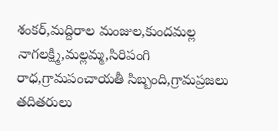శంకర్,మద్దిరాల మంజుల,కుందమల్ల నాగలక్ష్మి,మల్లమ్మ,సిరిపంగి రాధ,గ్రామపంచాయతీ సిబ్బంది,గ్రామప్రజలు తదితరులు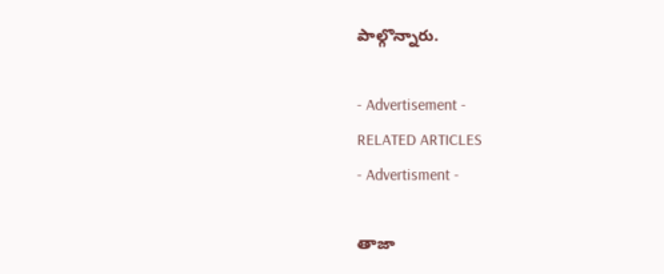పాల్గొన్నారు.

- Advertisement -
RELATED ARTICLES
- Advertisment -

తాజా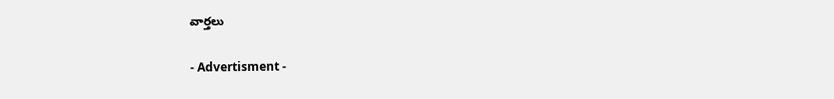వార్తలు

- Advertisment -